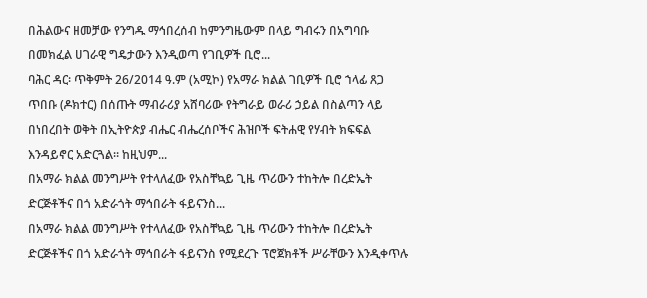በሕልውና ዘመቻው የንግዱ ማኅበረሰብ ከምንግዜውም በላይ ግብሩን በአግባቡ በመክፈል ሀገራዊ ግዴታውን እንዲወጣ የገቢዎች ቢሮ...
ባሕር ዳር፡ ጥቅምት 26/2014 ዓ.ም (አሚኮ) የአማራ ክልል ገቢዎች ቢሮ ኀላፊ ጸጋ ጥበቡ (ዶክተር) በሰጡት ማብራሪያ አሸባሪው የትግራይ ወራሪ ኃይል በስልጣን ላይ በነበረበት ወቅት በኢትዮጵያ ብሔር ብሔረሰቦችና ሕዝቦች ፍትሐዊ የሃብት ክፍፍል እንዳይኖር አድርጓል። ከዚህም...
በአማራ ክልል መንግሥት የተላለፈው የአስቸኳይ ጊዜ ጥሪውን ተከትሎ በረድኤት ድርጅቶችና በጎ አድራጎት ማኅበራት ፋይናንስ...
በአማራ ክልል መንግሥት የተላለፈው የአስቸኳይ ጊዜ ጥሪውን ተከትሎ በረድኤት ድርጅቶችና በጎ አድራጎት ማኅበራት ፋይናንስ የሚደረጉ ፕሮጀክቶች ሥራቸውን እንዲቀጥሉ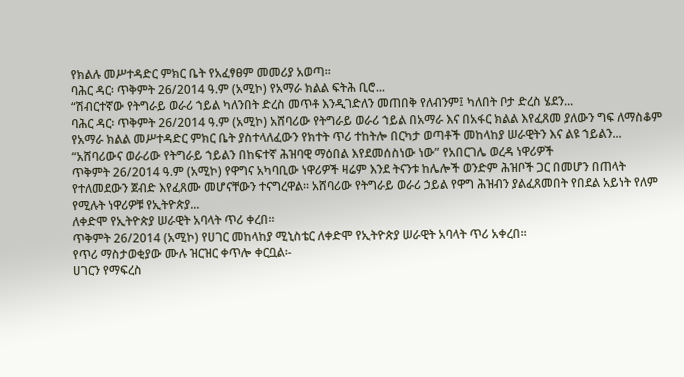የክልሉ መሥተዳድር ምክር ቤት የአፈፃፀም መመሪያ አወጣ።
ባሕር ዳር፡ ጥቅምት 26/2014 ዓ.ም (አሚኮ) የአማራ ክልል ፍትሕ ቢሮ...
“ሽብርተኛው የትግራይ ወራሪ ኀይል ካለንበት ድረስ መጥቶ እንዲገድለን መጠበቅ የለብንም፤ ካለበት ቦታ ድረስ ሄደን...
ባሕር ዳር፡ ጥቅምት 26/2014 ዓ.ም (አሚኮ) አሸባሪው የትግራይ ወራሪ ኀይል በአማራ እና በአፋር ክልል እየፈጸመ ያለውን ግፍ ለማስቆም የአማራ ክልል መሥተዳድር ምክር ቤት ያስተላለፈውን የክተት ጥሪ ተከትሎ በርካታ ወጣቶች መከላከያ ሠራዊትን እና ልዩ ኀይልን...
“አሸባሪውና ወራሪው የትግራይ ኀይልን በከፍተኛ ሕዝባዊ ማዕበል እየደመሰስነው ነው” የአበርገሌ ወረዳ ነዋሪዎች
ጥቅምት 26/2014 ዓ.ም (አሚኮ) የዋግና አካባቢው ነዋሪዎች ዛሬም እንደ ትናንቱ ከሌሎች ወንድም ሕዝቦች ጋር በመሆን በጠላት የተለመደውን ጀብድ እየፈጸሙ መሆናቸውን ተናግረዋል። አሸባሪው የትግራይ ወራሪ ኃይል የዋግ ሕዝብን ያልፈጸመበት የበደል አይነት የለም የሚሉት ነዋሪዎቹ የኢትዮጵያ...
ለቀድሞ የኢትዮጵያ ሠራዊት አባላት ጥሪ ቀረበ።
ጥቅምት 26/2014 (አሚኮ) የሀገር መከላከያ ሚኒስቴር ለቀድሞ የኢትዮጵያ ሠራዊት አባላት ጥሪ አቀረበ፡፡
የጥሪ ማስታወቂያው ሙሉ ዝርዝር ቀጥሎ ቀርቧል፡-
ሀገርን የማፍረስ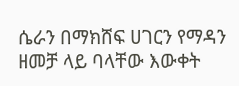ሴራን በማክሸፍ ሀገርን የማዳን ዘመቻ ላይ ባላቸው እውቀት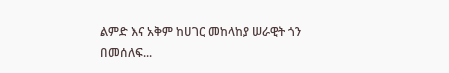ልምድ እና አቅም ከሀገር መከላከያ ሠራዊት ጎን በመሰለፍ...